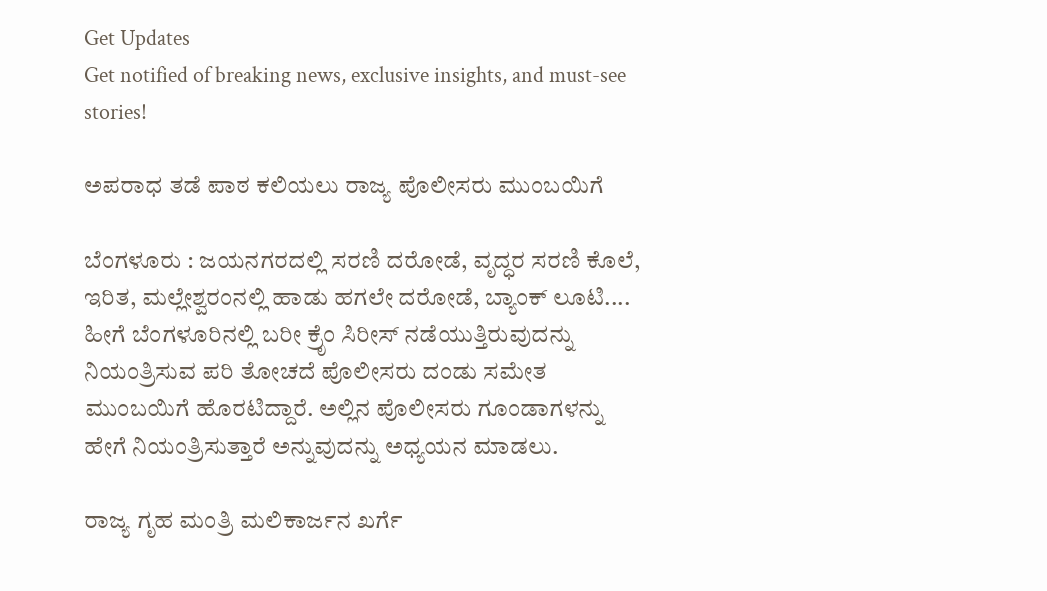Get Updates
Get notified of breaking news, exclusive insights, and must-see stories!

ಅಪರಾಧ ತಡೆ ಪಾಠ ಕಲಿಯಲು ರಾಜ್ಯ ಪೊಲೀಸರು ಮುಂಬಯಿಗೆ

ಬೆಂಗಳೂರು : ಜಯನಗರದಲ್ಲಿ ಸರಣಿ ದರೋಡೆ, ವೃದ್ಧರ ಸರಣಿ ಕೊಲೆ, ಇರಿತ, ಮಲ್ಲೇಶ್ವರಂನಲ್ಲಿ ಹಾಡು ಹಗಲೇ ದರೋಡೆ, ಬ್ಯಾಂಕ್‌ ಲೂಟಿ.... ಹೀಗೆ ಬೆಂಗಳೂರಿನಲ್ಲಿ ಬರೀ ಕ್ರೆೃಂ ಸಿರೀಸ್‌ ನಡೆಯುತ್ತಿರುವುದನ್ನು ನಿಯಂತ್ರಿಸುವ ಪರಿ ತೋಚದೆ ಪೊಲೀಸರು ದಂಡು ಸಮೇತ ಮುಂಬಯಿಗೆ ಹೊರಟಿದ್ದಾರೆ. ಅಲ್ಲಿನ ಪೊಲೀಸರು ಗೂಂಡಾಗಳನ್ನು ಹೇಗೆ ನಿಯಂತ್ರಿಸುತ್ತಾರೆ ಅನ್ನುವುದನ್ನು ಅಧ್ಯಯನ ಮಾಡಲು.

ರಾಜ್ಯ ಗೃಹ ಮಂತ್ರಿ ಮಲಿಕಾರ್ಜನ ಖರ್ಗೆ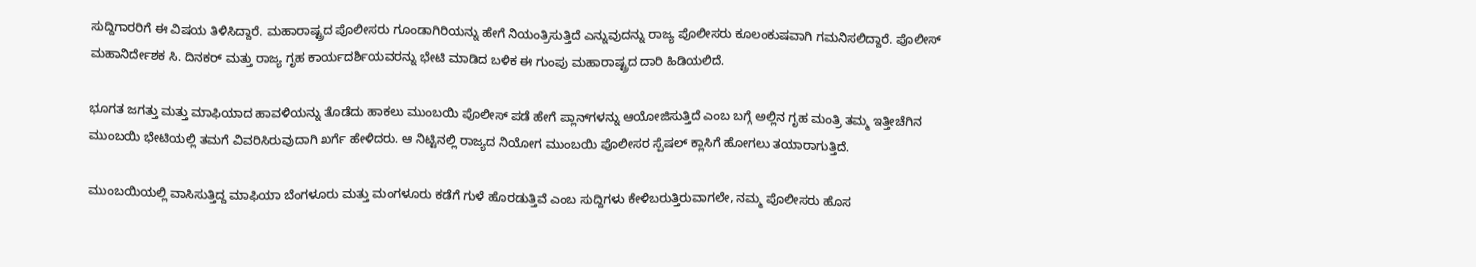ಸುದ್ದಿಗಾರರಿಗೆ ಈ ವಿಷಯ ತಿಳಿಸಿದ್ದಾರೆ. ಮಹಾರಾಷ್ಟ್ರದ ಪೊಲೀಸರು ಗೂಂಡಾಗಿರಿಯನ್ನು ಹೇಗೆ ನಿಯಂತ್ರಿಸುತ್ತಿದೆ ಎನ್ನುವುದನ್ನು ರಾಜ್ಯ ಪೊಲೀಸರು ಕೂಲಂಕುಷವಾಗಿ ಗಮನಿಸಲಿದ್ದಾರೆ. ಪೊಲೀಸ್‌ ಮಹಾನಿರ್ದೇಶಕ ಸಿ. ದಿನಕರ್‌ ಮತ್ತು ರಾಜ್ಯ ಗೃಹ ಕಾರ್ಯದರ್ಶಿಯವರನ್ನು ಭೇಟಿ ಮಾಡಿದ ಬಳಿಕ ಈ ಗುಂಪು ಮಹಾರಾಷ್ಟ್ರದ ದಾರಿ ಹಿಡಿಯಲಿದೆ.

ಭೂಗತ ಜಗತ್ತು ಮತ್ತು ಮಾಫಿಯಾದ ಹಾವಳಿಯನ್ನು ತೊಡೆದು ಹಾಕಲು ಮುಂಬಯಿ ಪೊಲೀಸ್‌ ಪಡೆ ಹೇಗೆ ಪ್ಲಾನ್‌ಗಳನ್ನು ಆಯೋಜಿಸುತ್ತಿದೆ ಎಂಬ ಬಗ್ಗೆ ಅಲ್ಲಿನ ಗೃಹ ಮಂತ್ರಿ ತಮ್ಮ ಇತ್ತೀಚೆಗಿನ ಮುಂಬಯಿ ಭೇಟಿಯಲ್ಲಿ ತಮಗೆ ವಿವರಿಸಿರುವುದಾಗಿ ಖರ್ಗೆ ಹೇಳಿದರು. ಆ ನಿಟ್ಟಿನಲ್ಲಿ ರಾಜ್ಯದ ನಿಯೋಗ ಮುಂಬಯಿ ಪೊಲೀಸರ ಸ್ಪೆಷಲ್‌ ಕ್ಲಾಸಿಗೆ ಹೋಗಲು ತಯಾರಾಗುತ್ತಿದೆ.

ಮುಂಬಯಿಯಲ್ಲಿ ವಾಸಿಸುತ್ತಿದ್ದ ಮಾಫಿಯಾ ಬೆಂಗಳೂರು ಮತ್ತು ಮಂಗಳೂರು ಕಡೆಗೆ ಗುಳೆ ಹೊರಡುತ್ತಿವೆ ಎಂಬ ಸುದ್ದಿಗಳು ಕೇಳಿಬರುತ್ತಿರುವಾಗಲೇ, ನಮ್ಮ ಪೊಲೀಸರು ಹೊಸ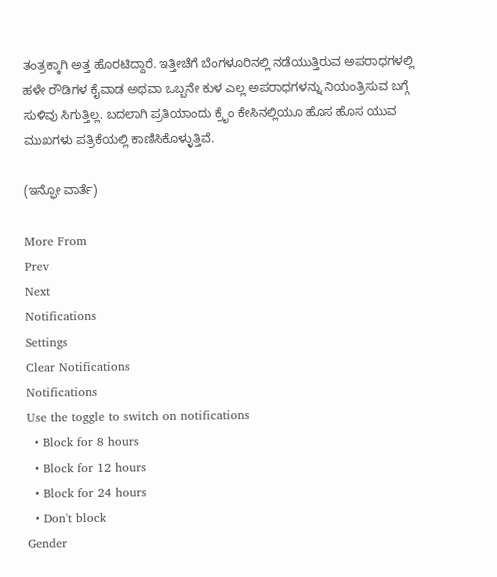ತಂತ್ರಕ್ಕಾಗಿ ಅತ್ತ ಹೊರಟಿದ್ದಾರೆ. ಇತ್ತೀಚೆಗೆ ಬೆಂಗಳೂರಿನಲ್ಲಿ ನಡೆಯುತ್ತಿರುವ ಅಪರಾಧಗಳಲ್ಲಿ ಹಳೇ ರೌಡಿಗಳ ಕೈವಾಡ ಅಥವಾ ಒಬ್ಬನೇ ಕುಳ ಎಲ್ಲ ಅಪರಾಧಗಳನ್ನು ನಿಯಂತ್ರಿಸುವ ಬಗ್ಗೆ ಸುಳಿವು ಸಿಗುತ್ತಿಲ್ಲ. ಬದಲಾಗಿ ಪ್ರತಿಯಾಂದು ಕ್ರೆೃಂ ಕೇಸಿನಲ್ಲಿಯೂ ಹೊಸ ಹೊಸ ಯುವ ಮುಖಗಳು ಪತ್ರಿಕೆಯಲ್ಲಿ ಕಾಣಿಸಿಕೊಳ್ಳುತ್ತಿವೆ.

(ಇನ್ಫೋ ವಾರ್ತೆ)

More From
Prev
Next
Notifications
Settings
Clear Notifications
Notifications
Use the toggle to switch on notifications
  • Block for 8 hours
  • Block for 12 hours
  • Block for 24 hours
  • Don't block
Gender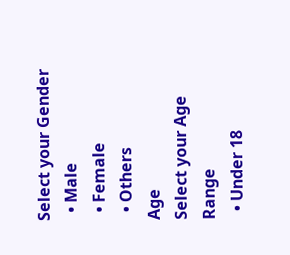Select your Gender
  • Male
  • Female
  • Others
Age
Select your Age Range
  • Under 18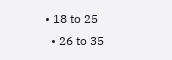• 18 to 25
  • 26 to 35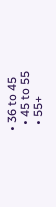• 36 to 45
  • 45 to 55
  • 55+